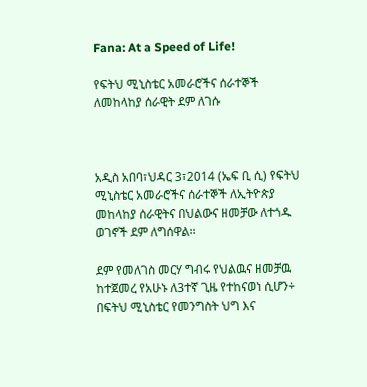Fana: At a Speed of Life!

የፍትህ ሚኒስቴር አመራሮችና ሰራተኞች ለመከላከያ ሰራዊት ደም ለገሱ



አዲስ አበባ፣ህዳር 3፣2014 (ኤፍ ቢ ሲ) የፍትህ ሚኒስቴር አመራሮችና ሰራተኞች ለኢትዮጵያ መከላከያ ሰራዊትና በህልውና ዘመቻው ለተጎዱ ወገኖች ደም ለግሰዋል፡፡

ደም የመለገስ መርሃ ግብሩ የህልዉና ዘመቻዉ ከተጀመረ የአሁኑ ለ3ተኛ ጊዜ የተከናወነ ሲሆን÷ በፍትህ ሚኒስቴር የመንግስት ህግ እና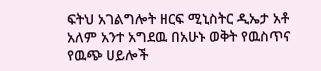ፍትህ አገልግሎት ዘርፍ ሚኒስትር ዲኤታ አቶ አለም አንተ አግደዉ በአሁኑ ወቅት የዉስጥና የዉጭ ሀይሎች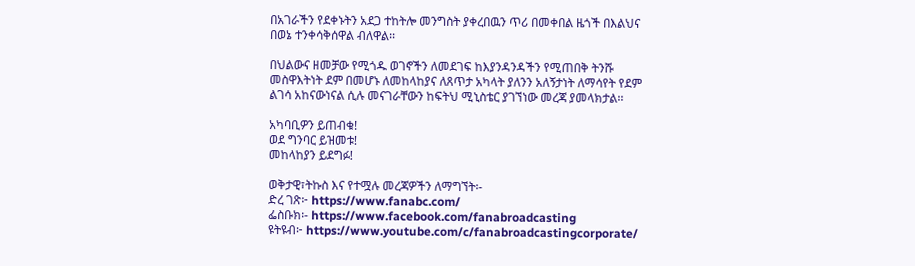በአገራችን የደቀኑትን አደጋ ተከትሎ መንግስት ያቀረበዉን ጥሪ በመቀበል ዜጎች በእልህና በወኔ ተንቀሳቅሰዋል ብለዋል፡፡

በህልውና ዘመቻው የሚጎዱ ወገኖችን ለመደገፍ ከእያንዳንዳችን የሚጠበቅ ትንሹ መስዋእትነት ደም በመሆኑ ለመከላከያና ለጸጥታ አካላት ያለንን አለኝታነት ለማሳየት የደም ልገሳ አከናውነናል ሲሉ መናገራቸውን ከፍትህ ሚኒስቴር ያገኘነው መረጃ ያመላክታል፡፡

አካባቢዎን ይጠብቁ!
ወደ ግንባር ይዝመቱ!
መከላከያን ይደግፉ!

ወቅታዊ፣ትኩስ እና የተሟሉ መረጃዎችን ለማግኘት፡-
ድረ ገጽ፦ https://www.fanabc.com/
ፌስቡክ፡- https://www.facebook.com/fanabroadcasting
ዩትዩብ፦ https://www.youtube.com/c/fanabroadcastingcorporate/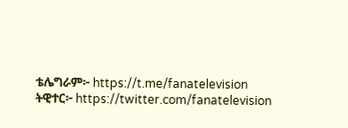ቴሌግራም፦ https://t.me/fanatelevision
ትዊተር፦ https://twitter.com/fanatelevision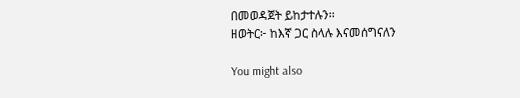በመወዳጀት ይከታተሉን፡፡
ዘወትር፦ ከእኛ ጋር ስላሉ እናመሰግናለን

You might also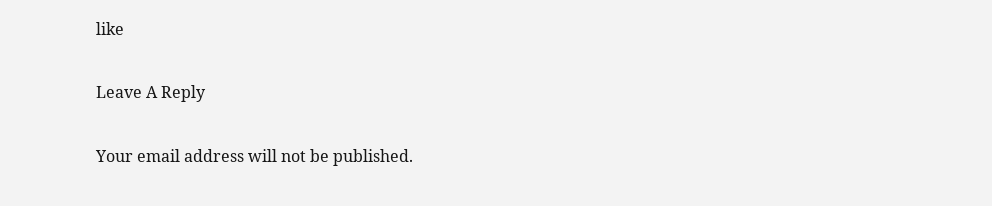like

Leave A Reply

Your email address will not be published.